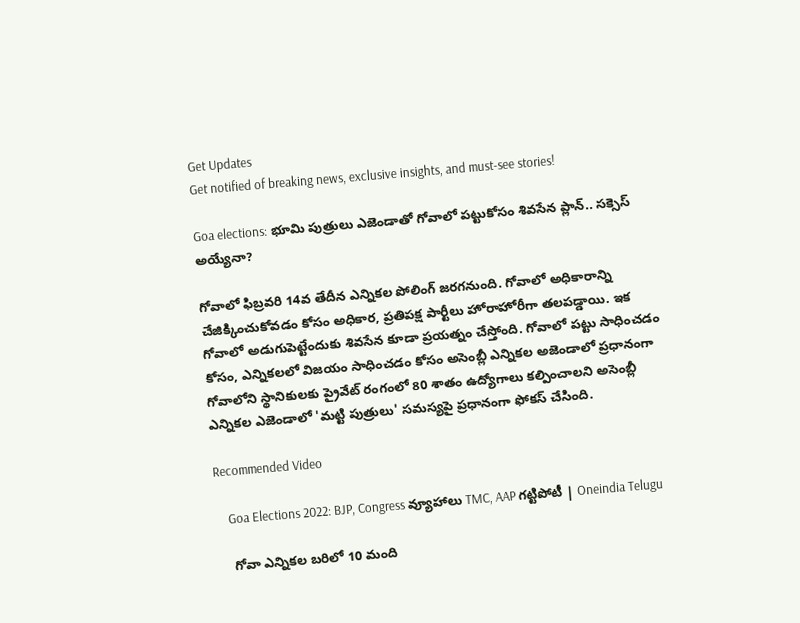Get Updates
Get notified of breaking news, exclusive insights, and must-see stories!

Goa elections: భూమి పుత్రులు ఎజెండాతో గోవాలో పట్టుకోసం శివసేన ప్లాన్.. సక్సెస్ అయ్యేనా?

గోవాలో ఫిబ్రవరి 14వ తేదీన ఎన్నికల పోలింగ్ జరగనుంది. గోవాలో అధికారాన్ని చేజిక్కించుకోవడం కోసం అధికార, ప్రతిపక్ష పార్టీలు హోరాహోరీగా తలపడ్డాయి. ఇక గోవాలో అడుగుపెట్టేందుకు శివసేన కూడా ప్రయత్నం చేస్తోంది. గోవాలో పట్టు సాధించడం కోసం, ఎన్నికలలో విజయం సాధించడం కోసం అసెంబ్లీ ఎన్నికల అజెండాలో ప్రధానంగా గోవాలోని స్థానికులకు ప్రైవేట్ రంగంలో 80 శాతం ఉద్యోగాలు కల్పించాలని అసెంబ్లీ ఎన్నికల ఎజెండాలో 'మట్టి పుత్రులు' సమస్యపై ప్రధానంగా ఫోకస్ చేసింది.

Recommended Video

    Goa Elections 2022: BJP, Congress వ్యూహాలు TMC, AAP గట్టిపోటీ | Oneindia Telugu

    గోవా ఎన్నికల బరిలో 10 మంది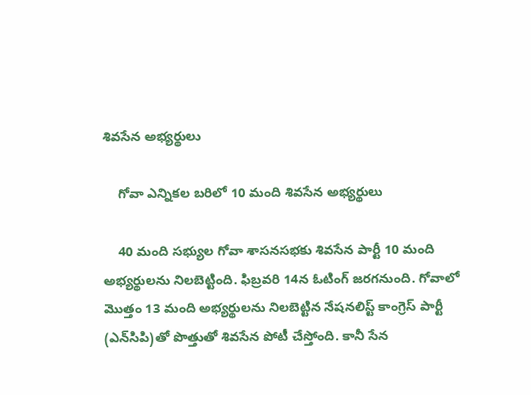శివసేన అభ్యర్థులు

    గోవా ఎన్నికల బరిలో 10 మంది శివసేన అభ్యర్థులు

    40 మంది సభ్యుల గోవా శాసనసభకు శివసేన పార్టీ 10 మంది అభ్యర్థులను నిలబెట్టింది. ఫిబ్రవరి 14న ఓటింగ్ జరగనుంది. గోవాలో మొత్తం 13 మంది అభ్యర్థులను నిలబెట్టిన నేషనలిస్ట్ కాంగ్రెస్ పార్టీ (ఎన్‌సిపి)తో పొత్తుతో శివసేన పోటీ చేస్తోంది. కానీ సేన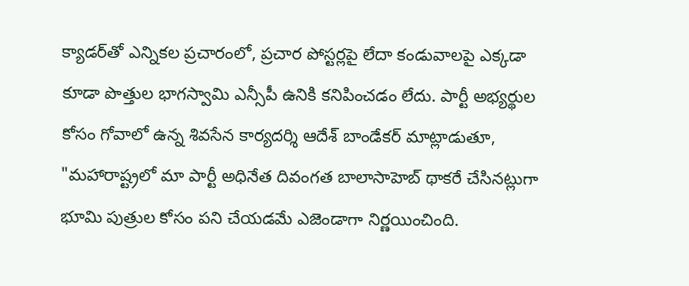క్యాడర్‌తో ఎన్నికల ప్రచారంలో, ప్రచార పోస్టర్లపై లేదా కండువాలపై ఎక్కడా కూడా పొత్తుల భాగస్వామి ఎన్సీపీ ఉనికి కనిపించడం లేదు. పార్టీ అభ్యర్థుల కోసం గోవాలో ఉన్న శివసేన కార్యదర్శి ఆదేశ్ బాండేకర్ మాట్లాడుతూ, "మహారాష్ట్రలో మా పార్టీ అధినేత దివంగత బాలాసాహెబ్ థాకరే చేసినట్లుగా భూమి పుత్రుల కోసం పని చేయడమే ఎజెండాగా నిర్ణయించింది.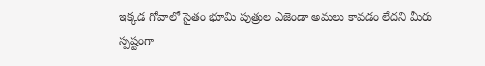ఇక్కడ గోవాలో సైతం భూమి పుత్రుల ఎజెండా అమలు కావడం లేదని మీరు స్పష్టంగా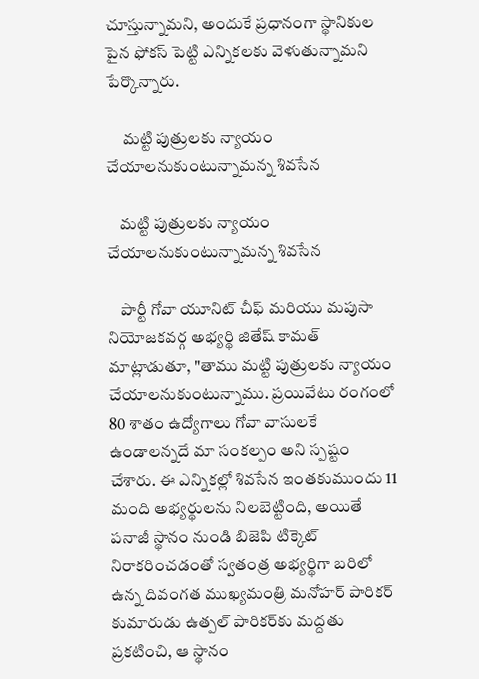చూస్తున్నామని, అందుకే ప్రధానంగా స్థానికుల పైన ఫోకస్ పెట్టి ఎన్నికలకు వెళుతున్నామని పేర్కొన్నారు.

     మట్టి పుత్రులకు న్యాయం చేయాలనుకుంటున్నామన్న శివసేన

    మట్టి పుత్రులకు న్యాయం చేయాలనుకుంటున్నామన్న శివసేన

    పార్టీ గోవా యూనిట్ చీఫ్ మరియు మపుసా నియోజకవర్గ అభ్యర్థి జితేష్ కామత్ మాట్లాడుతూ, "తాము మట్టి పుత్రులకు న్యాయం చేయాలనుకుంటున్నాము. ప్రయివేటు రంగంలో 80 శాతం ఉద్యోగాలు గోవా వాసులకే ఉండాలన్నదే మా సంకల్పం అని స్పష్టం చేశారు. ఈ ఎన్నికల్లో శివసేన ఇంతకుముందు 11 మంది అభ్యర్థులను నిలబెట్టింది, అయితే పనాజీ స్థానం నుండి బిజెపి టిక్కెట్ నిరాకరించడంతో స్వతంత్ర అభ్యర్థిగా బరిలో ఉన్న దివంగత ముఖ్యమంత్రి మనోహర్ పారికర్ కుమారుడు ఉత్పల్ పారికర్‌కు మద్దతు ప్రకటించి, ఆ స్థానం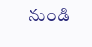నుండి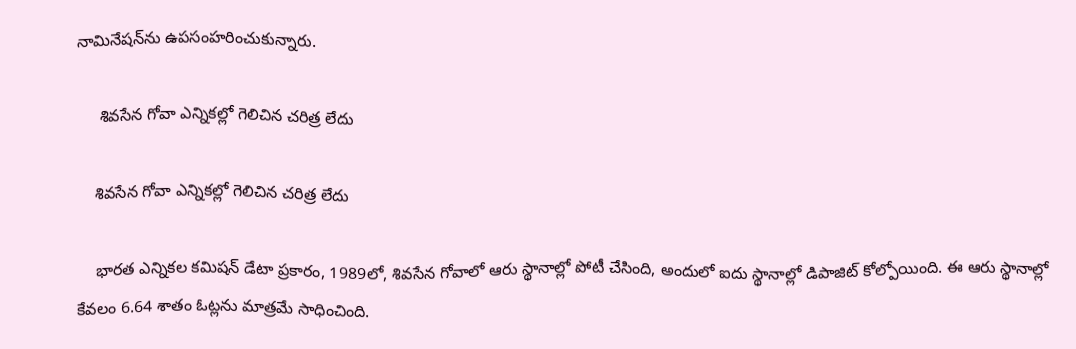నామినేషన్‌ను ఉపసంహరించుకున్నారు.

     శివసేన గోవా ఎన్నికల్లో గెలిచిన చరిత్ర లేదు

    శివసేన గోవా ఎన్నికల్లో గెలిచిన చరిత్ర లేదు

    భారత ఎన్నికల కమిషన్ డేటా ప్రకారం, 1989లో, శివసేన గోవాలో ఆరు స్థానాల్లో పోటీ చేసింది, అందులో ఐదు స్థానాల్లో డిపాజిట్ కోల్పోయింది. ఈ ఆరు స్థానాల్లో కేవలం 6.64 శాతం ఓట్లను మాత్రమే సాధించింది.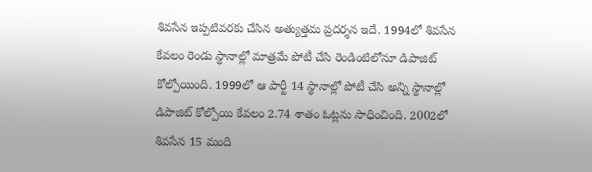శివసేన ఇప్పటివరకు చేసిన అత్యుత్తమ ప్రదర్శన ఇదే. 1994లో శివసేన కేవలం రెండు స్థానాల్లో మాత్రమే పోటీ చేసి రెండింటిలోనూ డిపాజిట్ కోల్పోయింది. 1999లో ఆ పార్టీ 14 స్థానాల్లో పోటీ చేసి అన్ని స్థానాల్లో డిపాజిట్ కోల్పోయి కేవలం 2.74 శాతం ఓట్లను సాధించింది. 2002లో శివసేన 15 మంది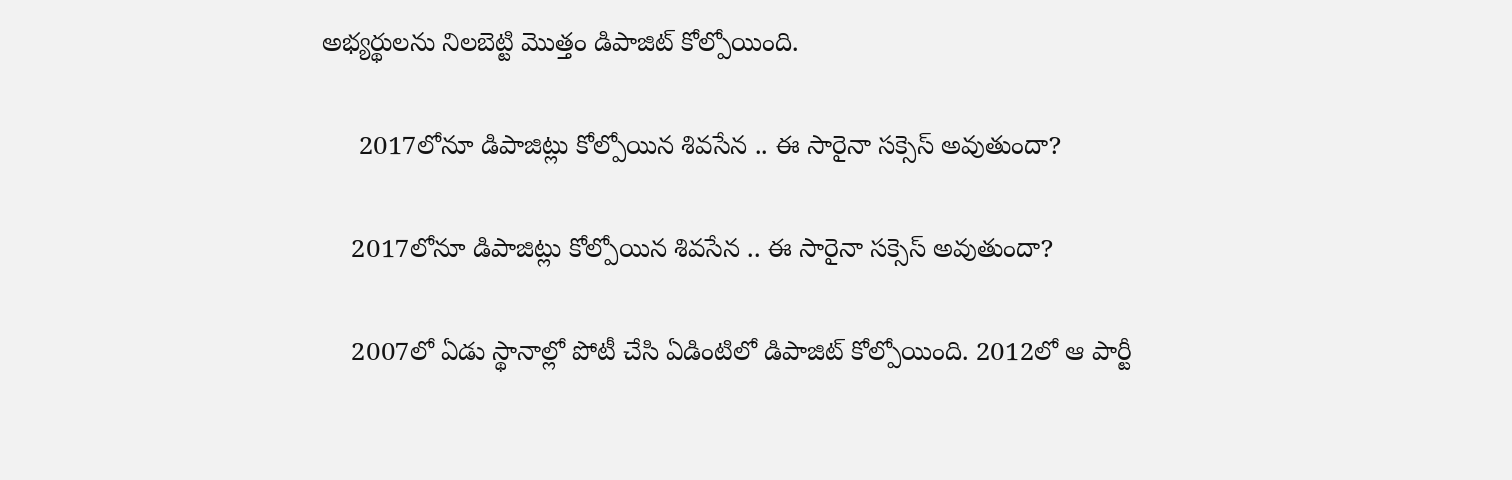అభ్యర్థులను నిలబెట్టి మొత్తం డిపాజిట్ కోల్పోయింది.

     2017లోనూ డిపాజిట్లు కోల్పోయిన శివసేన .. ఈ సారైనా సక్సెస్ అవుతుందా?

    2017లోనూ డిపాజిట్లు కోల్పోయిన శివసేన .. ఈ సారైనా సక్సెస్ అవుతుందా?

    2007లో ఏడు స్థానాల్లో పోటీ చేసి ఏడింటిలో డిపాజిట్ కోల్పోయింది. 2012లో ఆ పార్టీ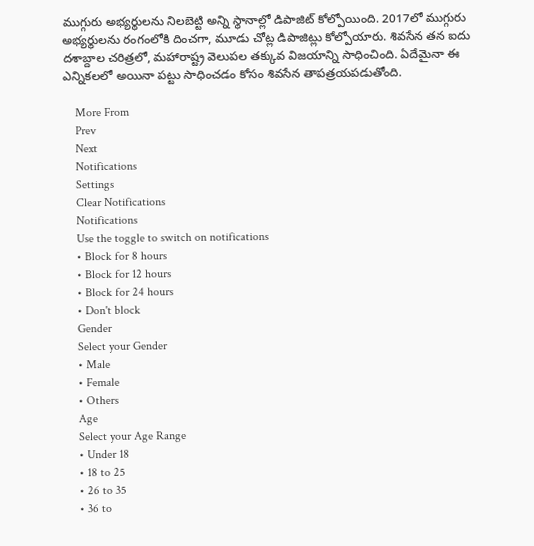ముగ్గురు అభ్యర్థులను నిలబెట్టి అన్ని స్థానాల్లో డిపాజిట్ కోల్పోయింది. 2017లో ముగ్గురు అభ్యర్థులను రంగంలోకి దించగా, మూడు చోట్ల డిపాజిట్లు కోల్పోయారు. శివసేన తన ఐదు దశాబ్దాల చరిత్రలో, మహారాష్ట్ర వెలుపల తక్కువ విజయాన్ని సాధించింది. ఏదేమైనా ఈ ఎన్నికలలో అయినా పట్టు సాధించడం కోసం శివసేన తాపత్రయపడుతోంది.

    More From
    Prev
    Next
    Notifications
    Settings
    Clear Notifications
    Notifications
    Use the toggle to switch on notifications
    • Block for 8 hours
    • Block for 12 hours
    • Block for 24 hours
    • Don't block
    Gender
    Select your Gender
    • Male
    • Female
    • Others
    Age
    Select your Age Range
    • Under 18
    • 18 to 25
    • 26 to 35
    • 36 to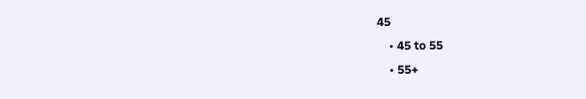45
    • 45 to 55
    • 55+